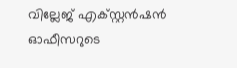വില്ലേജ് എക്സ്റ്റൻഷൻ ഓഫീസറുടെ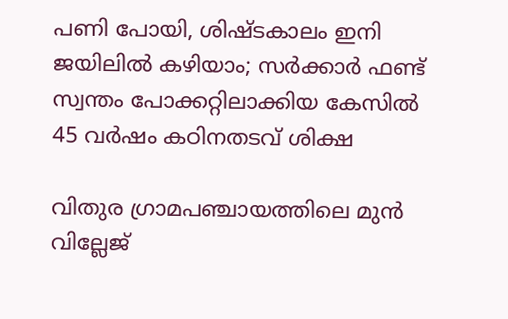പണി പോയി, ശിഷ്‌ടകാലം ഇനി ജയിലിൽ കഴിയാം; സർക്കാർ ഫണ്ട് സ്വന്തം പോക്കറ്റിലാക്കിയ കേസിൽ 45 വർഷം കഠിനതടവ് ശിക്ഷ

വിതുര ഗ്രാമപഞ്ചായത്തിലെ മുന്‍ വില്ലേജ്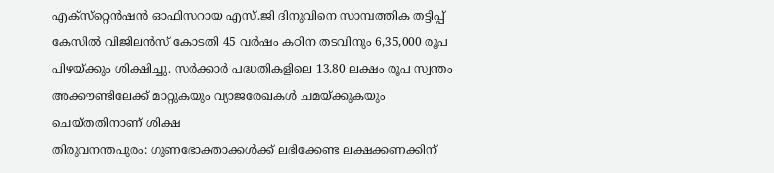എക്‌സ്‌റ്റെന്‍ഷന്‍ ഓഫിസറായ എസ്.ജി ദിനുവിനെ സാമ്പത്തിക തട്ടിപ്പ് കേസില്‍ വിജിലന്‍സ് കോടതി 45 വര്‍ഷം കഠിന തടവിനും 6,35,000 രൂപ പിഴയ്ക്കും ശിക്ഷിച്ചു. സര്‍ക്കാര്‍ പദ്ധതികളിലെ 13.80 ലക്ഷം രൂപ സ്വന്തം അക്കൗണ്ടിലേക്ക് മാറ്റുകയും വ്യാജരേഖകള്‍ ചമയ്ക്കുകയും ചെയ്തതിനാണ് ശിക്ഷ
തിരുവനന്തപുരം: ഗുണഭോക്താക്കള്‍ക്ക് ലഭിക്കേണ്ട ലക്ഷക്കണക്കിന്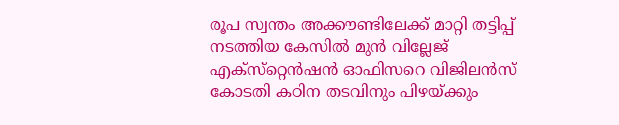രൂപ സ്വന്തം അക്കൗണ്ടിലേക്ക് മാറ്റി തട്ടിപ്പ് നടത്തിയ കേസില്‍ മുന്‍ വില്ലേജ് എക്‌സ്‌റ്റെന്‍ഷന്‍ ഓഫിസറെ വിജിലന്‍സ് കോടതി കഠിന തടവിനും പിഴയ്ക്കും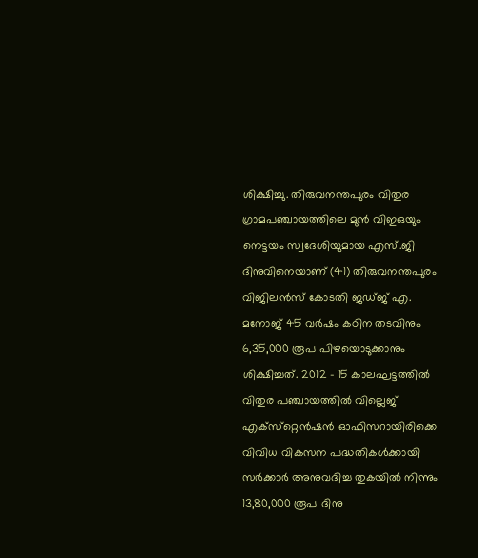ശിക്ഷിച്ചു. തിരുവനന്തപുരം വിതുര ഗ്രാമപഞ്ചായത്തിലെ മുന്‍ വിഇഒയും നെട്ടയം സ്വദേശിയുമായ എസ്.ജി ദിനുവിനെയാണ് (41) തിരുവനന്തപുരം വിജിലന്‍സ് കോടതി ജഡ്ജ് എ. മനോജ് 45 വര്‍ഷം കഠിന തടവിനും 6,35,000 രൂപ പിഴയൊടുക്കാനും ശിക്ഷിച്ചത്. 2012 - 15 കാലഘട്ടത്തില്‍ വിതുര പഞ്ചായത്തില്‍ വില്ലെജ് എക്‌സ്‌റ്റെന്‍ഷന്‍ ഓഫിസറായിരിക്കെ വിവിധ വികസന പദ്ധതികള്‍ക്കായി സര്‍ക്കാര്‍ അനുവദിച്ച തുകയില്‍ നിന്നും 13,80,000 രൂപ ദിനു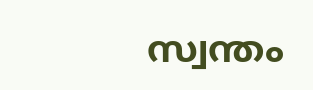സ്വന്തം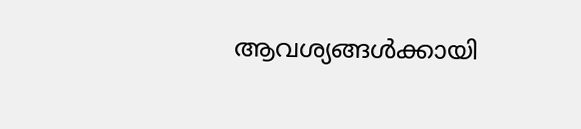ആവശ്യങ്ങള്‍ക്കായി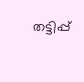തട്ടിപ്പ്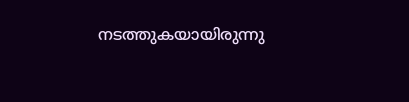നടത്തുകയായിരുന്നു